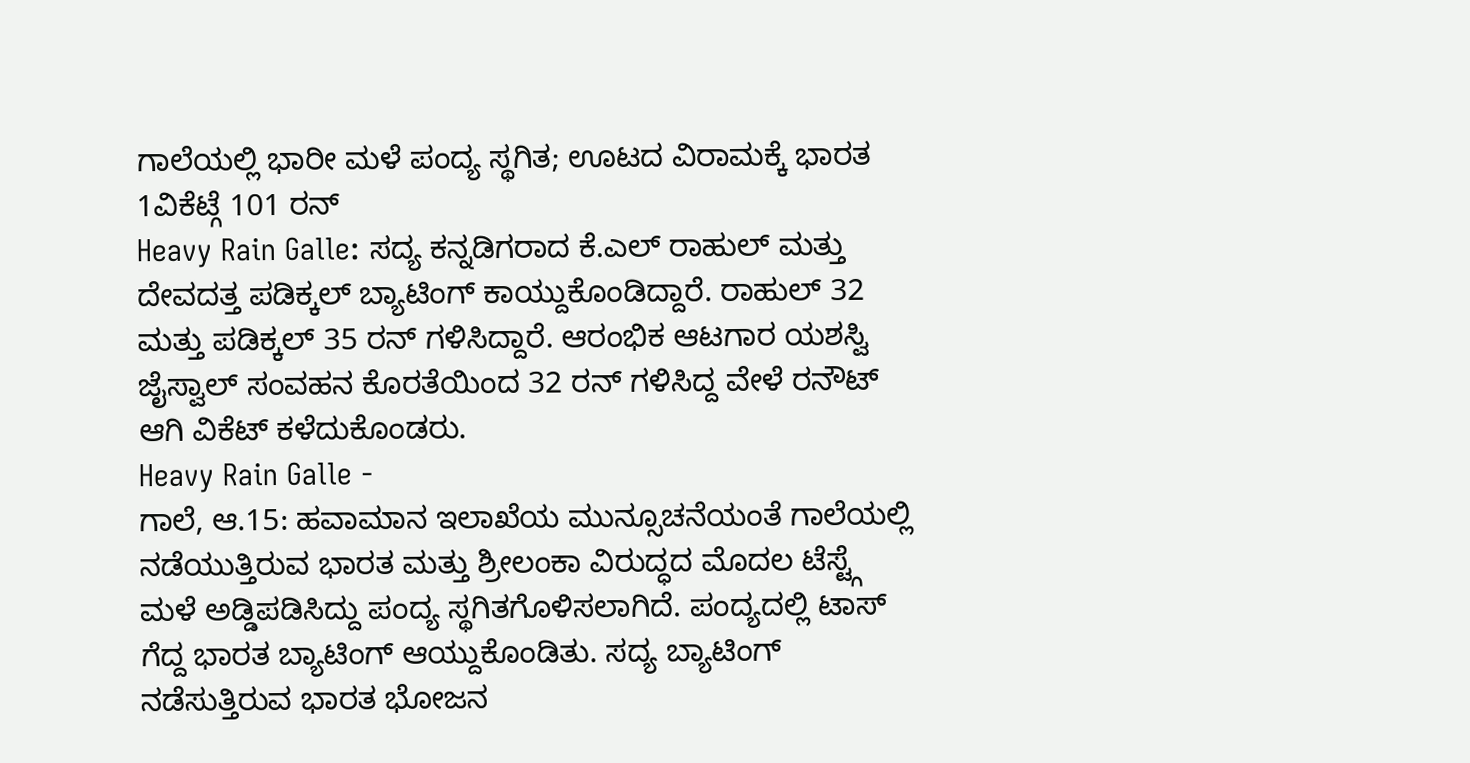ಗಾಲೆಯಲ್ಲಿ ಭಾರೀ ಮಳೆ ಪಂದ್ಯ ಸ್ಥಗಿತ; ಊಟದ ವಿರಾಮಕ್ಕೆ ಭಾರತ 1ವಿಕೆಟ್ಗೆ 101 ರನ್
Heavy Rain Galle: ಸದ್ಯ ಕನ್ನಡಿಗರಾದ ಕೆ.ಎಲ್ ರಾಹುಲ್ ಮತ್ತು ದೇವದತ್ತ ಪಡಿಕ್ಕಲ್ ಬ್ಯಾಟಿಂಗ್ ಕಾಯ್ದುಕೊಂಡಿದ್ದಾರೆ. ರಾಹುಲ್ 32 ಮತ್ತು ಪಡಿಕ್ಕಲ್ 35 ರನ್ ಗಳಿಸಿದ್ದಾರೆ. ಆರಂಭಿಕ ಆಟಗಾರ ಯಶಸ್ವಿ ಜೈಸ್ವಾಲ್ ಸಂವಹನ ಕೊರತೆಯಿಂದ 32 ರನ್ ಗಳಿಸಿದ್ದ ವೇಳೆ ರನೌಟ್ ಆಗಿ ವಿಕೆಟ್ ಕಳೆದುಕೊಂಡರು.
Heavy Rain Galle -
ಗಾಲೆ, ಆ.15: ಹವಾಮಾನ ಇಲಾಖೆಯ ಮುನ್ಸೂಚನೆಯಂತೆ ಗಾಲೆಯಲ್ಲಿ ನಡೆಯುತ್ತಿರುವ ಭಾರತ ಮತ್ತು ಶ್ರೀಲಂಕಾ ವಿರುದ್ಧದ ಮೊದಲ ಟೆಸ್ಟ್ಗೆ ಮಳೆ ಅಡ್ಡಿಪಡಿಸಿದ್ದು ಪಂದ್ಯ ಸ್ಥಗಿತಗೊಳಿಸಲಾಗಿದೆ. ಪಂದ್ಯದಲ್ಲಿ ಟಾಸ್ ಗೆದ್ದ ಭಾರತ ಬ್ಯಾಟಿಂಗ್ ಆಯ್ದುಕೊಂಡಿತು. ಸದ್ಯ ಬ್ಯಾಟಿಂಗ್ ನಡೆಸುತ್ತಿರುವ ಭಾರತ ಭೋಜನ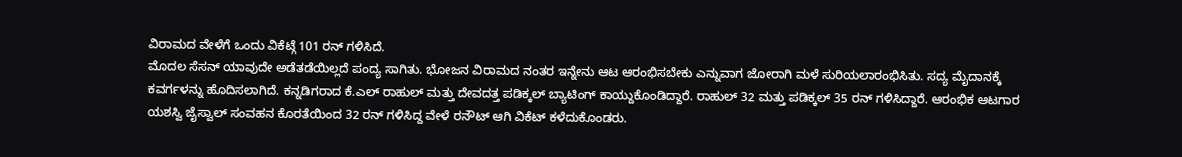ವಿರಾಮದ ವೇಳೆಗೆ ಒಂದು ವಿಕೆಟ್ಗೆ 101 ರನ್ ಗಳಿಸಿದೆ.
ಮೊದಲ ಸೆಸನ್ ಯಾವುದೇ ಅಡೆತಡೆಯಿಲ್ಲದೆ ಪಂದ್ಯ ಸಾಗಿತು. ಭೋಜನ ವಿರಾಮದ ನಂತರ ಇನ್ನೇನು ಆಟ ಆರಂಭಿಸಬೇಕು ಎನ್ನುವಾಗ ಜೋರಾಗಿ ಮಳೆ ಸುರಿಯಲಾರಂಭಿಸಿತು. ಸದ್ಯ ಮೈದಾನಕ್ಕೆ ಕವರ್ಗಳನ್ನು ಹೊದಿಸಲಾಗಿದೆ. ಕನ್ನಡಿಗರಾದ ಕೆ.ಎಲ್ ರಾಹುಲ್ ಮತ್ತು ದೇವದತ್ತ ಪಡಿಕ್ಕಲ್ ಬ್ಯಾಟಿಂಗ್ ಕಾಯ್ದುಕೊಂಡಿದ್ದಾರೆ. ರಾಹುಲ್ 32 ಮತ್ತು ಪಡಿಕ್ಕಲ್ 35 ರನ್ ಗಳಿಸಿದ್ದಾರೆ. ಆರಂಭಿಕ ಆಟಗಾರ ಯಶಸ್ವಿ ಜೈಸ್ವಾಲ್ ಸಂವಹನ ಕೊರತೆಯಿಂದ 32 ರನ್ ಗಳಿಸಿದ್ದ ವೇಳೆ ರನೌಟ್ ಆಗಿ ವಿಕೆಟ್ ಕಳೆದುಕೊಂಡರು.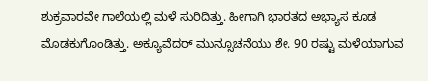ಶುಕ್ರವಾರವೇ ಗಾಲೆಯಲ್ಲಿ ಮಳೆ ಸುರಿದಿತ್ತು. ಹೀಗಾಗಿ ಭಾರತದ ಅಭ್ಯಾಸ ಕೂಡ ಮೊಡಕುಗೊಂಡಿತ್ತು. ಅಕ್ಯೂವೆದರ್ ಮುನ್ಸೂಚನೆಯು ಶೇ. 90 ರಷ್ಟು ಮಳೆಯಾಗುವ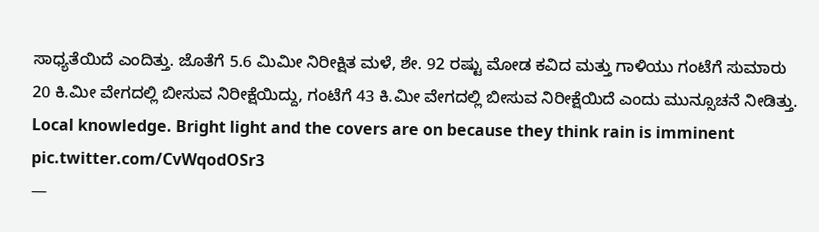ಸಾಧ್ಯತೆಯಿದೆ ಎಂದಿತ್ತು. ಜೊತೆಗೆ 5.6 ಮಿಮೀ ನಿರೀಕ್ಷಿತ ಮಳೆ, ಶೇ. 92 ರಷ್ಟು ಮೋಡ ಕವಿದ ಮತ್ತು ಗಾಳಿಯು ಗಂಟೆಗೆ ಸುಮಾರು 20 ಕಿ.ಮೀ ವೇಗದಲ್ಲಿ ಬೀಸುವ ನಿರೀಕ್ಷೆಯಿದ್ದು, ಗಂಟೆಗೆ 43 ಕಿ.ಮೀ ವೇಗದಲ್ಲಿ ಬೀಸುವ ನಿರೀಕ್ಷೆಯಿದೆ ಎಂದು ಮುನ್ಸೂಚನೆ ನೀಡಿತ್ತು.
Local knowledge. Bright light and the covers are on because they think rain is imminent pic.twitter.com/CvWqodOSr3
—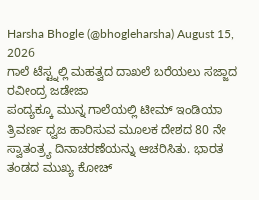Harsha Bhogle (@bhogleharsha) August 15, 2026
ಗಾಲೆ ಟೆಸ್ಟ್ನಲ್ಲಿ ಮಹತ್ವದ ದಾಖಲೆ ಬರೆಯಲು ಸಜ್ಜಾದ ರವೀಂದ್ರ ಜಡೇಜಾ
ಪಂದ್ಯಕ್ಕೂ ಮುನ್ನ ಗಾಲೆಯಲ್ಲಿ ಟೀಮ್ ಇಂಡಿಯಾ ತ್ರಿವರ್ಣ ಧ್ವಜ ಹಾರಿಸುವ ಮೂಲಕ ದೇಶದ 80 ನೇ ಸ್ವಾತಂತ್ರ್ಯ ದಿನಾಚರಣೆಯನ್ನು ಆಚರಿಸಿತು. ಭಾರತ ತಂಡದ ಮುಖ್ಯ ಕೋಚ್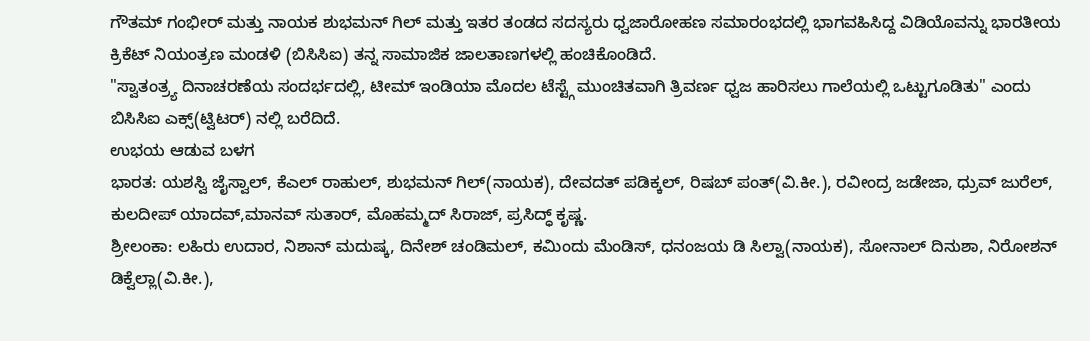ಗೌತಮ್ ಗಂಭೀರ್ ಮತ್ತು ನಾಯಕ ಶುಭಮನ್ ಗಿಲ್ ಮತ್ತು ಇತರ ತಂಡದ ಸದಸ್ಯರು ಧ್ವಜಾರೋಹಣ ಸಮಾರಂಭದಲ್ಲಿ ಭಾಗವಹಿಸಿದ್ದ ವಿಡಿಯೊವನ್ನು ಭಾರತೀಯ ಕ್ರಿಕೆಟ್ ನಿಯಂತ್ರಣ ಮಂಡಳಿ (ಬಿಸಿಸಿಐ) ತನ್ನ ಸಾಮಾಜಿಕ ಜಾಲತಾಣಗಳಲ್ಲಿ ಹಂಚಿಕೊಂಡಿದೆ.
"ಸ್ವಾತಂತ್ರ್ಯ ದಿನಾಚರಣೆಯ ಸಂದರ್ಭದಲ್ಲಿ, ಟೀಮ್ ಇಂಡಿಯಾ ಮೊದಲ ಟೆಸ್ಟ್ಗೆ ಮುಂಚಿತವಾಗಿ ತ್ರಿವರ್ಣ ಧ್ವಜ ಹಾರಿಸಲು ಗಾಲೆಯಲ್ಲಿ ಒಟ್ಟುಗೂಡಿತು" ಎಂದು ಬಿಸಿಸಿಐ ಎಕ್ಸ್(ಟ್ವಿಟರ್) ನಲ್ಲಿ ಬರೆದಿದೆ.
ಉಭಯ ಆಡುವ ಬಳಗ
ಭಾರತ: ಯಶಸ್ವಿ ಜೈಸ್ವಾಲ್, ಕೆಎಲ್ ರಾಹುಲ್, ಶುಭಮನ್ ಗಿಲ್(ನಾಯಕ), ದೇವದತ್ ಪಡಿಕ್ಕಲ್, ರಿಷಬ್ ಪಂತ್(ವಿ.ಕೀ.), ರವೀಂದ್ರ ಜಡೇಜಾ, ಧ್ರುವ್ ಜುರೆಲ್, ಕುಲದೀಪ್ ಯಾದವ್,ಮಾನವ್ ಸುತಾರ್, ಮೊಹಮ್ಮದ್ ಸಿರಾಜ್, ಪ್ರಸಿದ್ಧ್ ಕೃಷ್ಣ.
ಶ್ರೀಲಂಕಾ: ಲಹಿರು ಉದಾರ, ನಿಶಾನ್ ಮದುಷ್ಕ, ದಿನೇಶ್ ಚಂಡಿಮಲ್, ಕಮಿಂದು ಮೆಂಡಿಸ್, ಧನಂಜಯ ಡಿ ಸಿಲ್ವಾ(ನಾಯಕ), ಸೋನಾಲ್ ದಿನುಶಾ, ನಿರೋಶನ್ ಡಿಕ್ವೆಲ್ಲಾ(ವಿ.ಕೀ.),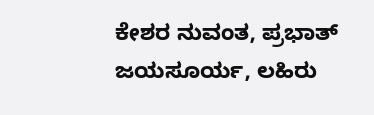ಕೇಶರ ನುವಂತ, ಪ್ರಭಾತ್ ಜಯಸೂರ್ಯ, ಲಹಿರು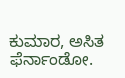ಕುಮಾರ, ಅಸಿತ ಫೆರ್ನಾಂಡೋ.